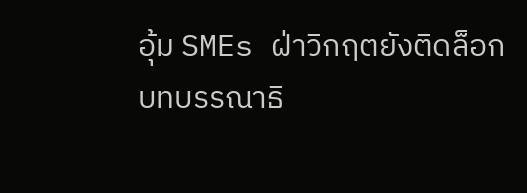อุ้ม SMEs ฝ่าวิกฤตยังติดล็อก
บทบรรณาธิ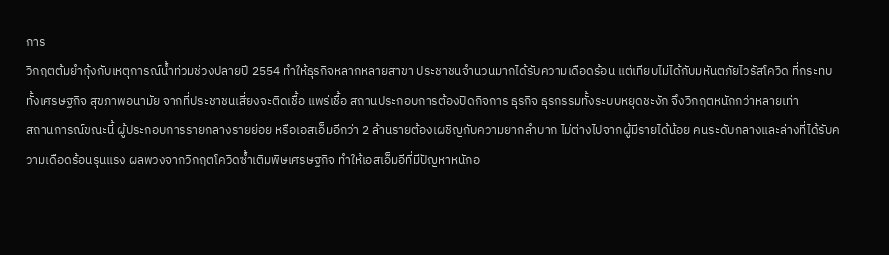การ
วิกฤตต้มยำกุ้งกับเหตุการณ์น้ำท่วมช่วงปลายปี 2554 ทำให้ธุรกิจหลากหลายสาขา ประชาชนจำนวนมากได้รับความเดือดร้อน แต่เทียบไม่ได้กับมหันตภัยไวรัสโควิด ที่กระทบทั้งเศรษฐกิจ สุขภาพอนามัย จากที่ประชาชนเสี่ยงจะติดเชื้อ แพร่เชื้อ สถานประกอบการต้องปิดกิจการ ธุรกิจ ธุรกรรมทั้งระบบหยุดชะงัก จึงวิกฤตหนักกว่าหลายเท่า
สถานการณ์ขณะนี้ ผู้ประกอบการรายกลางรายย่อย หรือเอสเอ็มอีกว่า 2 ล้านรายต้องเผชิญกับความยากลำบาก ไม่ต่างไปจากผู้มีรายได้น้อย คนระดับกลางและล่างที่ได้รับความเดือดร้อนรุนแรง ผลพวงจากวิกฤตโควิดซ้ำเติมพิษเศรษฐกิจ ทำให้เอสเอ็มอีที่มีปัญหาหนักอ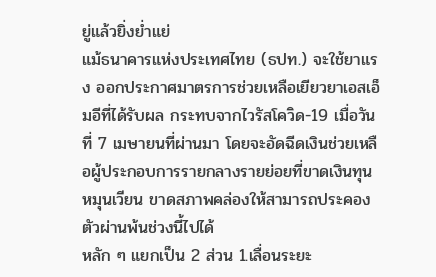ยู่แล้วยิ่งย่ำแย่
แม้ธนาคารแห่งประเทศไทย (ธปท.) จะใช้ยาแรง ออกประกาศมาตรการช่วยเหลือเยียวยาเอสเอ็มอีที่ได้รับผล กระทบจากไวรัสโควิด-19 เมื่อวันที่ 7 เมษายนที่ผ่านมา โดยจะอัดฉีดเงินช่วยเหลือผู้ประกอบการรายกลางรายย่อยที่ขาดเงินทุนหมุนเวียน ขาดสภาพคล่องให้สามารถประคองตัวผ่านพ้นช่วงนี้ไปได้
หลัก ๆ แยกเป็น 2 ส่วน 1.เลื่อนระยะ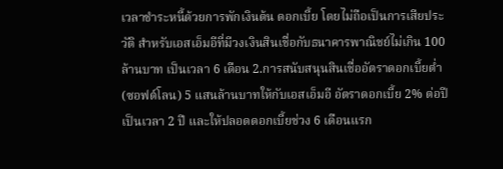เวลาชำระหนี้ด้วยการพักเงินต้น ดอกเบี้ย โดยไม่ถือเป็นการเสียประวัติ สำหรับเอสเอ็มอีที่มีวงเงินสินเชื่อกับธนาคารพาณิชย์ไม่เกิน 100 ล้านบาท เป็นเวลา 6 เดือน 2.การสนับสนุนสินเชื่ออัตราดอกเบี้ยต่ำ (ซอฟต์โลน) 5 แสนล้านบาทให้กับเอสเอ็มอี อัตราดอกเบี้ย 2% ต่อปี เป็นเวลา 2 ปี และให้ปลอดดอกเบี้ยช่วง 6 เดือนแรก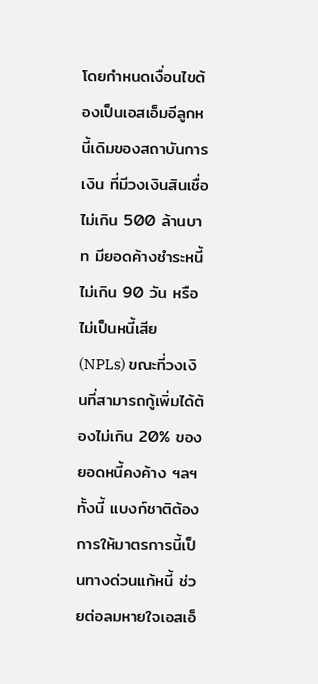โดยกำหนดเงื่อนไขต้องเป็นเอสเอ็มอีลูกหนี้เดิมของสถาบันการเงิน ที่มีวงเงินสินเชื่อไม่เกิน 500 ล้านบาท มียอดค้างชำระหนี้ไม่เกิน 90 วัน หรือไม่เป็นหนี้เสีย (NPLs) ขณะที่วงเงินที่สามารถกู้เพิ่มได้ต้องไม่เกิน 20% ของยอดหนี้คงค้าง ฯลฯ ทั้งนี้ แบงก์ชาติต้องการให้มาตรการนี้เป็นทางด่วนแก้หนี้ ช่วยต่อลมหายใจเอสเอ็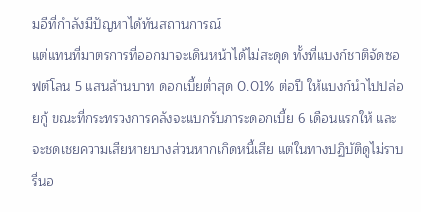มอีที่กำลังมีปัญหาได้ทันสถานการณ์
แต่แทนที่มาตรการที่ออกมาจะเดินหน้าได้ไม่สะดุด ทั้งที่แบงก์ชาติจัดซอฟต์โลน 5 แสนล้านบาท ดอกเบี้ยต่ำสุด 0.01% ต่อปี ให้แบงก์นำไปปล่อยกู้ ขณะที่กระทรวงการคลังจะแบกรับภาระดอกเบี้ย 6 เดือนแรกให้ และจะชดเชยความเสียหายบางส่วนหากเกิดหนี้เสีย แต่ในทางปฏิบัติดูไม่ราบรื่นอ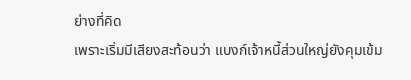ย่างที่คิด
เพราะเริ่มมีเสียงสะท้อนว่า แบงก์เจ้าหนี้ส่วนใหญ่ยังคุมเข้ม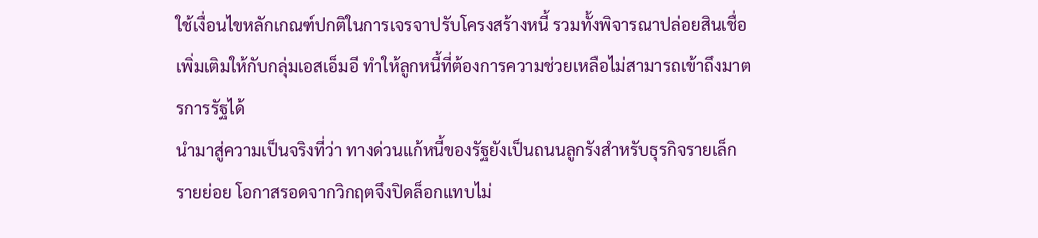ใช้เงื่อนไขหลักเกณฑ์ปกติในการเจรจาปรับโครงสร้างหนี้ รวมทั้งพิจารณาปล่อยสินเชื่อเพิ่มเติมให้กับกลุ่มเอสเอ็มอี ทำให้ลูกหนี้ที่ต้องการความช่วยเหลือไม่สามารถเข้าถึงมาตรการรัฐได้
นำมาสู่ความเป็นจริงที่ว่า ทางด่วนแก้หนี้ของรัฐยังเป็นถนนลูกรังสำหรับธุรกิจรายเล็ก รายย่อย โอกาสรอดจากวิกฤตจึงปิดล็อกแทบไม่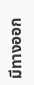มีทางออก